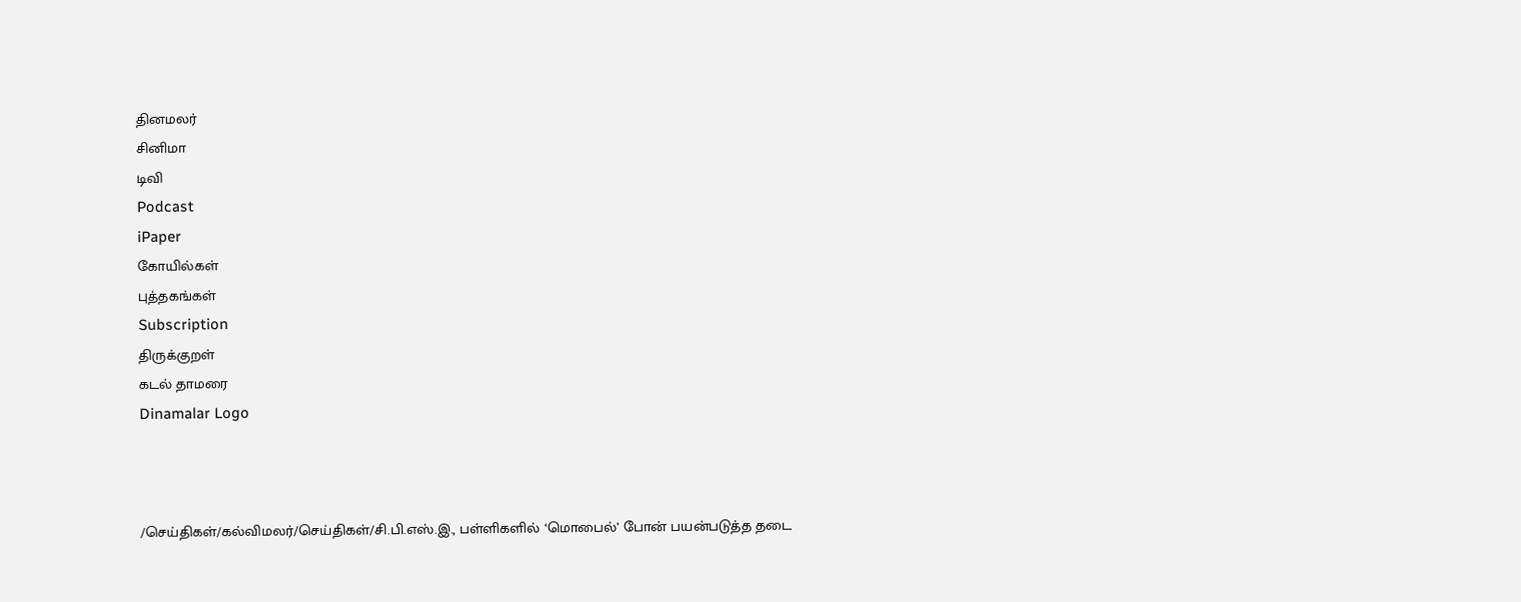தினமலர்
சினிமா
டிவி
Podcast
iPaper
கோயில்கள்
புத்தகங்கள்
Subscription
திருக்குறள்
கடல் தாமரை
Dinamalar Logo



/செய்திகள்/கல்விமலர்/செய்திகள்/சி.பி.எஸ்.இ., பள்ளிகளில் ‘மொபைல்’ போன் பயன்படுத்த தடை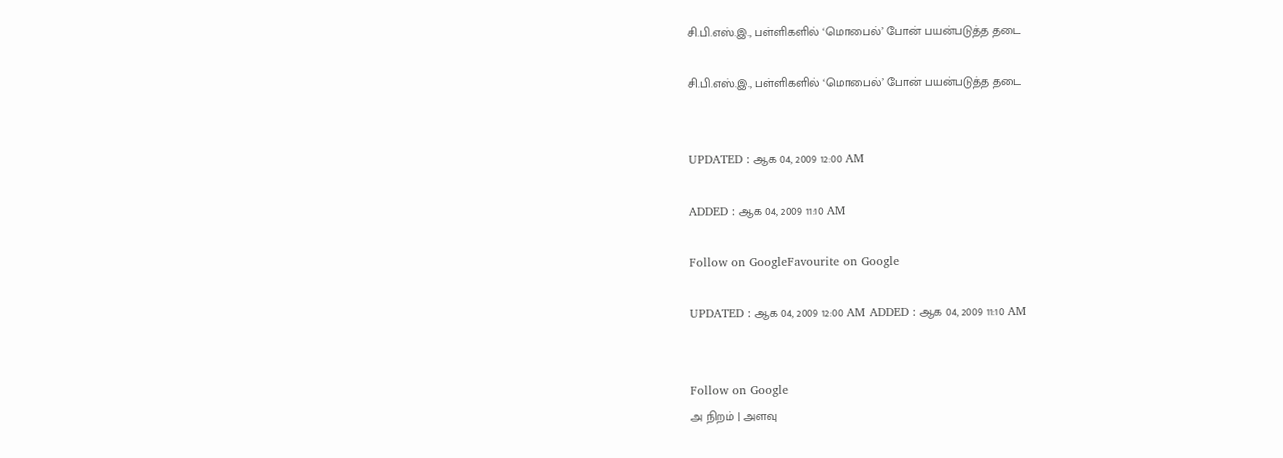சி.பி.எஸ்.இ., பள்ளிகளில் ‘மொபைல்’ போன் பயன்படுத்த தடை

சி.பி.எஸ்.இ., பள்ளிகளில் ‘மொபைல்’ போன் பயன்படுத்த தடை


UPDATED : ஆக 04, 2009 12:00 AM

ADDED : ஆக 04, 2009 11:10 AM

Follow on GoogleFavourite on Google

UPDATED : ஆக 04, 2009 12:00 AM ADDED : ஆக 04, 2009 11:10 AM


Follow on Google
அ நிறம் | அளவு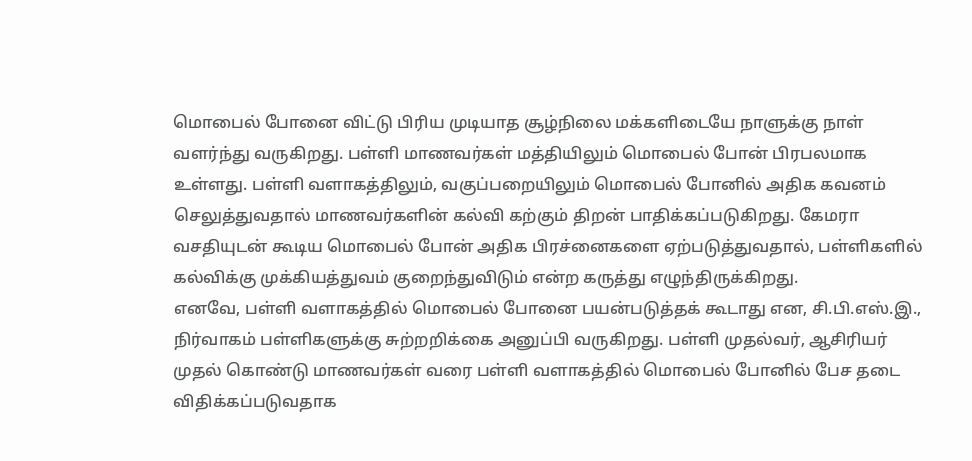மொபைல் போனை விட்டு பிரிய முடியாத சூழ்நிலை மக்களிடையே நாளுக்கு நாள் வளர்ந்து வருகிறது. பள்ளி மாணவர்கள் மத்தியிலும் மொபைல் போன் பிரபலமாக உள்ளது. பள்ளி வளாகத்திலும், வகுப்பறையிலும் மொபைல் போனில் அதிக கவனம் செலுத்துவதால் மாணவர்களின் கல்வி கற்கும் திறன் பாதிக்கப்படுகிறது. கேமரா வசதியுடன் கூடிய மொபைல் போன் அதிக பிரச்னைகளை ஏற்படுத்துவதால், பள்ளிகளில் கல்விக்கு முக்கியத்துவம் குறைந்துவிடும் என்ற கருத்து எழுந்திருக்கிறது.
எனவே, பள்ளி வளாகத்தில் மொபைல் போனை பயன்படுத்தக் கூடாது என, சி.பி.எஸ்.இ., நிர்வாகம் பள்ளிகளுக்கு சுற்றறிக்கை அனுப்பி வருகிறது. பள்ளி முதல்வர், ஆசிரியர் முதல் கொண்டு மாணவர்கள் வரை பள்ளி வளாகத்தில் மொபைல் போனில் பேச தடை விதிக்கப்படுவதாக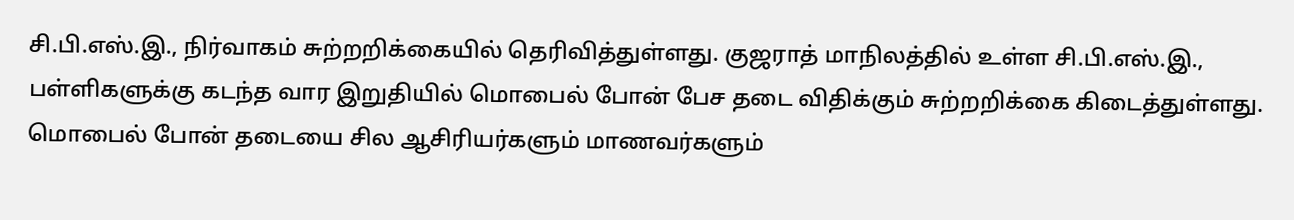சி.பி.எஸ்.இ., நிர்வாகம் சுற்றறிக்கையில் தெரிவித்துள்ளது. குஜராத் மாநிலத்தில் உள்ள சி.பி.எஸ்.இ., பள்ளிகளுக்கு கடந்த வார இறுதியில் மொபைல் போன் பேச தடை விதிக்கும் சுற்றறிக்கை கிடைத்துள்ளது.
மொபைல் போன் தடையை சில ஆசிரியர்களும் மாணவர்களும்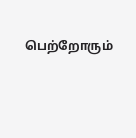பெற்றோரும்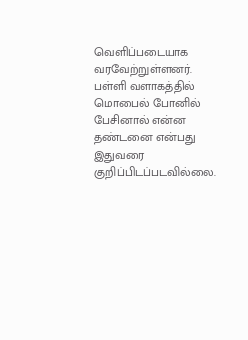வெளிப்படையாக வரவேற்றுள்ளனர். பள்ளி வளாகத்தில் மொபைல் போனில் பேசினால் என்ன தண்டனை என்பது இதுவரை குறிப்பிடப்படவில்லை.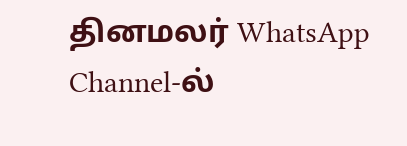தினமலர் WhatsApp Channel-ல்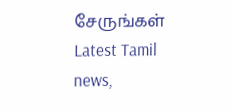சேருங்கள்
Latest Tamil news,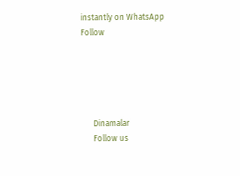instantly on WhatsApp
Follow





      Dinamalar
      Follow us